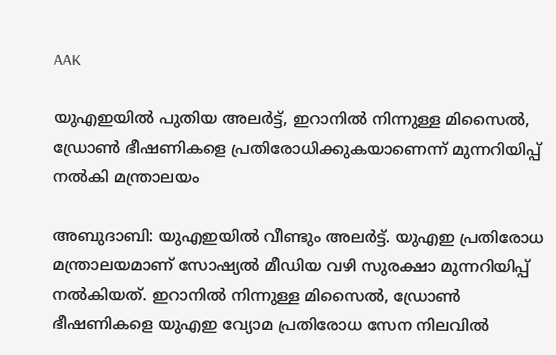AAK

യുഎഇയിൽ പുതിയ അലർട്ട്, ഇറാനിൽ നിന്നുള്ള മിസൈൽ, ഡ്രോൺ ഭീഷണികളെ പ്രതിരോധിക്കുകയാണെന്ന് മുന്നറിയിപ്പ് നൽകി മന്ത്രാലയം

അബുദാബി: യുഎഇയിൽ വീണ്ടും അല‍ർട്ട്. യുഎഇ പ്രതിരോധ മന്ത്രാലയമാണ് സോഷ്യൽ മീഡിയ വഴി സുരക്ഷാ മുന്നറിയിപ്പ് നൽകിയത്. ഇറാനിൽ നിന്നുള്ള മിസൈൽ, ഡ്രോൺ ഭീഷണികളെ യുഎഇ വ്യോമ പ്രതിരോധ സേന നിലവിൽ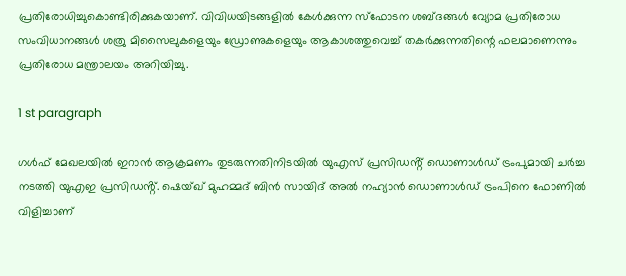പ്രതിരോധിച്ചുകൊണ്ടിരിക്കുകയാണ്. വിവിധയിടങ്ങളിൽ കേൾക്കുന്ന സ്ഫോടന ശബ്ദങ്ങൾ വ്യോമ പ്രതിരോധ സംവിധാനങ്ങൾ ശത്രു മിസൈലുകളെയും ഡ്രോണുകളെയും ആകാശത്തുവെച്ച് തകർക്കുന്നതിന്റെ ഫലമാണെന്നും പ്രതിരോധ മന്ത്രാലയം അറിയിച്ചു.

1 st paragraph

ഗൾഫ് മേഖലയിൽ ഇറാൻ ആക്രമണം തുടരുന്നതിനിടയിൽ യുഎസ് പ്രസിഡൻ്റ് ഡൊണാൾഡ് ട്രംപുമായി ചർച്ച നടത്തി യുഎഇ പ്രസിഡൻ്റ്. ഷെയ്ഖ് മുഹമ്മദ് ബിൻ സായിദ് അൽ നഹ്യാൻ ഡൊണാൾഡ് ട്രംപിനെ ഫോണിൽ വിളിച്ചാണ്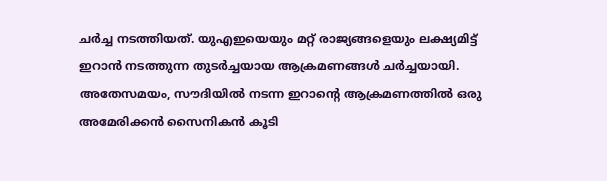ചർച്ച നടത്തിയത്. യുഎഇയെയും മറ്റ് രാജ്യങ്ങളെയും ലക്ഷ്യമിട്ട് ഇറാൻ നടത്തുന്ന തുടർച്ചയായ ആക്രമണങ്ങൾ ചർച്ചയായി. അതേസമയം, സൗദിയിൽ നടന്ന ഇറാൻ്റെ ആക്രമണത്തിൽ ഒരു അമേരിക്കൻ സൈനികൻ കൂടി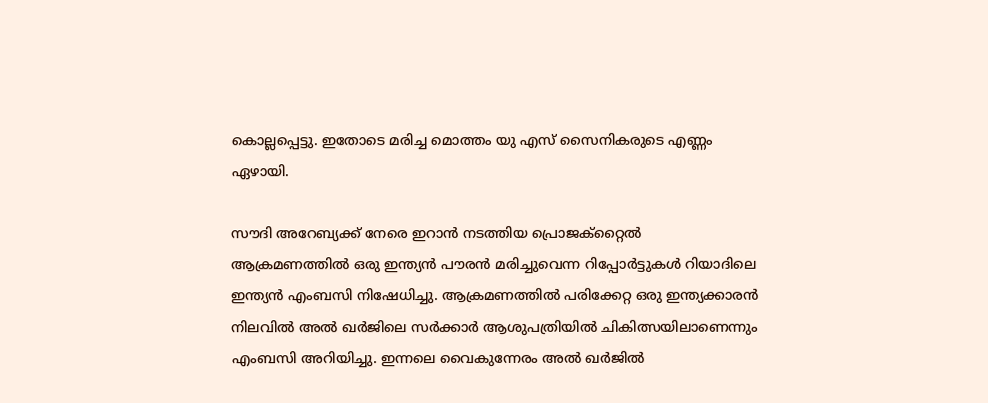കൊല്ലപ്പെട്ടു. ഇതോടെ മരിച്ച മൊത്തം യു എസ് സൈനികരുടെ എണ്ണം ഏഴായി.

സൗദി അറേബ്യക്ക് നേരെ ഇറാൻ നടത്തിയ പ്രൊജക്റ്റൈൽ ആക്രമണത്തിൽ ഒരു ഇന്ത്യൻ പൗരൻ മരിച്ചുവെന്ന റിപ്പോർട്ടുകൾ റിയാദിലെ ഇന്ത്യൻ എംബസി നിഷേധിച്ചു. ആക്രമണത്തിൽ പരിക്കേറ്റ ഒരു ഇന്ത്യക്കാരൻ നിലവിൽ അൽ ഖർജിലെ സർക്കാർ ആശുപത്രിയിൽ ചികിത്സയിലാണെന്നും എംബസി അറിയിച്ചു. ഇന്നലെ വൈകുന്നേരം അൽ ഖർജിൽ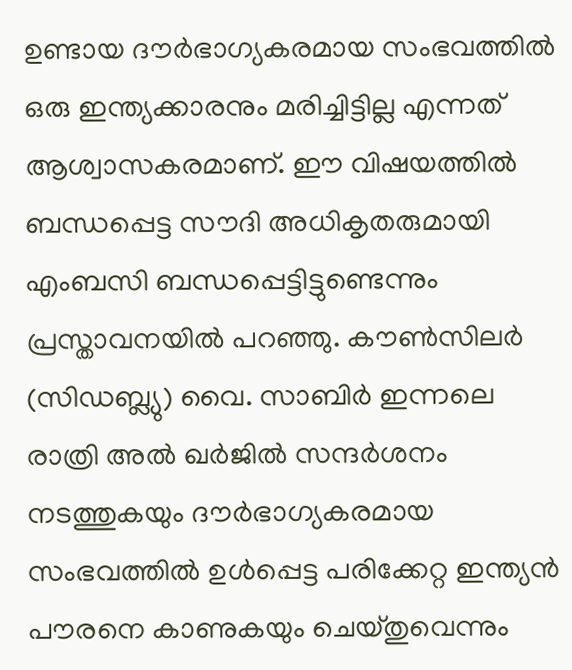ഉണ്ടായ ദൗർഭാഗ്യകരമായ സംഭവത്തിൽ ഒരു ഇന്ത്യക്കാരനും മരിച്ചിട്ടില്ല എന്നത് ആശ്വാസകരമാണ്. ഈ വിഷയത്തിൽ ബന്ധപ്പെട്ട സൗദി അധികൃതരുമായി എംബസി ബന്ധപ്പെട്ടിട്ടുണ്ടെന്നും പ്രസ്താവനയിൽ പറഞ്ഞു. കൗൺസിലർ (സിഡബ്ല്യു) വൈ. സാബിർ ഇന്നലെ രാത്രി അൽ ഖർജിൽ സന്ദർശനം നടത്തുകയും ദൗർഭാഗ്യകരമായ സംഭവത്തിൽ ഉൾപ്പെട്ട പരിക്കേറ്റ ഇന്ത്യൻ പൗരനെ കാണുകയും ചെയ്തുവെന്നും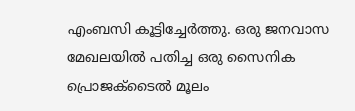എംബസി കൂട്ടിച്ചേർത്തു. ഒരു ജനവാസ മേഖലയിൽ പതിച്ച ഒരു സൈനിക പ്രൊജക്‌ടൈൽ മൂലം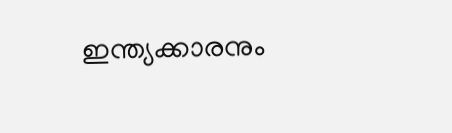ഇന്ത്യക്കാരനും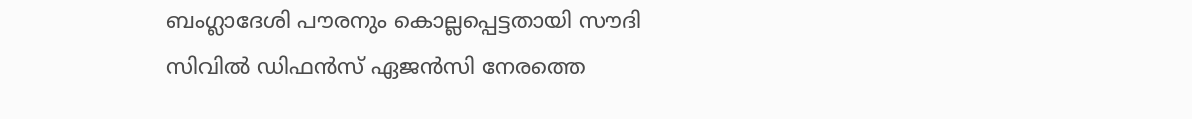ബംഗ്ലാദേശി പൗരനും കൊല്ലപ്പെട്ടതായി സൗദി സിവിൽ ഡിഫൻസ് ഏജൻസി നേരത്തെ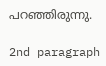പറഞ്ഞിരുന്നു.

2nd paragraph